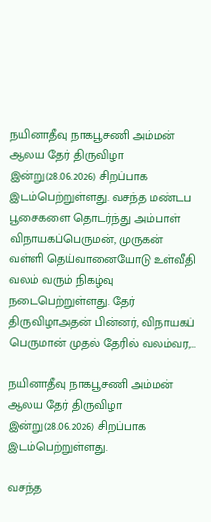நயினாதீவு நாகபூசணி அம்மன் ஆலய தேர் திருவிழா இன்று(28.06.2026) சிறப்பாக இடம்பெற்றுள்ளது. வசந்த மண்டப பூசைகளை தொடர்ந்து அம்பாள் விநாயகப்பெருமன், முருகன் வள்ளி தெய்வானையோடு உள்வீதி வலம் வரும் நிகழ்வு நடைபெற்றுள்ளது. தேர் திருவிழாஅதன் பின்னர், விநாயகப் பெருமான் முதல் தேரில் வலம்வர,…

நயினாதீவு நாகபூசணி அம்மன் ஆலய தேர் திருவிழா இன்று(28.06.2026) சிறப்பாக இடம்பெற்றுள்ளது.

வசந்த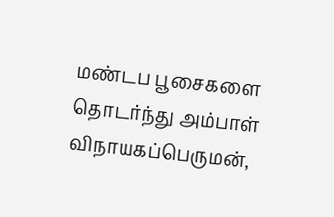மண்டப பூசைகளை தொடர்ந்து அம்பாள் விநாயகப்பெருமன்,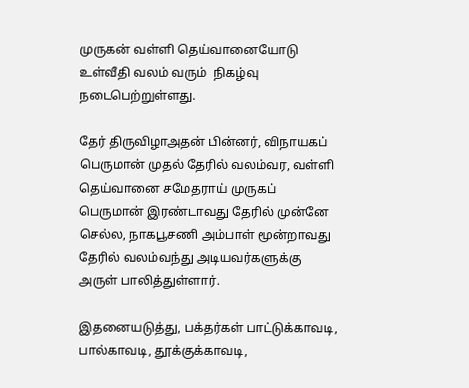முருகன் வள்ளி தெய்வானையோடு உள்வீதி வலம் வரும்  நிகழ்வு நடைபெற்றுள்ளது.

தேர் திருவிழாஅதன் பின்னர், விநாயகப் பெருமான் முதல் தேரில் வலம்வர, வள்ளி தெய்வானை சமேதராய் முருகப் பெருமான் இரண்டாவது தேரில் முன்னே செல்ல, நாகபூசணி அம்பாள் மூன்றாவது தேரில் வலம்வந்து அடியவர்களுக்கு அருள் பாலித்துள்ளார்.

இதனையடுத்து, பக்தர்கள் பாட்டுக்காவடி, பால்காவடி, தூக்குக்காவடி,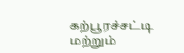கற்பூரச்சட்டி மற்றும்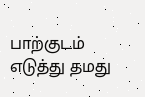பாற்குடம் எடுத்து தமது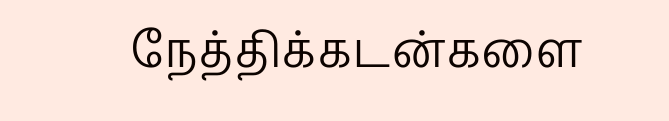நேத்திக்கடன்களை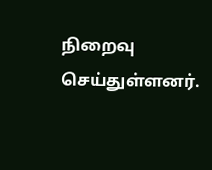நிறைவு செய்துள்ளனர்.